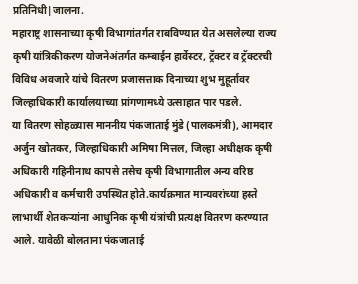प्रतिनिधी|जालना.
महाराष्ट्र शासनाच्या कृषी विभागांतर्गत राबविण्यात येत असलेल्या राज्य कृषी यांत्रिकीकरण योजनेअंतर्गत कम्बाईन हार्वेस्टर, ट्रॅक्टर व ट्रॅक्टरची विविध अवजारे यांचे वितरण प्रजासत्ताक दिनाच्या शुभ मुहूर्तावर जिल्हाधिकारी कार्यालयाच्या प्रांगणामध्ये उत्साहात पार पडले.
या वितरण सोहळ्यास माननीय पंकजाताई मुंडे (पालकमंत्री), आमदार अर्जुन खोतकर, जिल्हाधिकारी अमिषा मित्तल, जिल्हा अधीक्षक कृषी अधिकारी गहिनीनाथ कापसे तसेच कृषी विभागातील अन्य वरिष्ठ अधिकारी व कर्मचारी उपस्थित होते.कार्यक्रमात मान्यवरांच्या हस्ते लाभार्थी शेतकऱ्यांना आधुनिक कृषी यंत्रांची प्रत्यक्ष वितरण करण्यात आले. यावेळी बोलताना पंकजाताई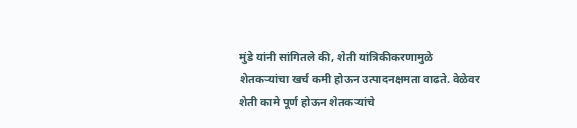मुंडे यांनी सांगितले की, शेती यांत्रिकीकरणामुळे शेतकऱ्यांचा खर्च कमी होऊन उत्पादनक्षमता वाढते. वेळेवर शेती कामे पूर्ण होऊन शेतकऱ्यांचे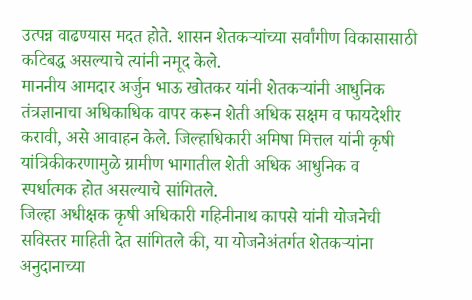उत्पन्न वाढण्यास मदत होते. शासन शेतकऱ्यांच्या सर्वांगीण विकासासाठी कटिबद्ध असल्याचे त्यांनी नमूद केले.
माननीय आमदार अर्जुन भाऊ खोतकर यांनी शेतकऱ्यांनी आधुनिक तंत्रज्ञानाचा अधिकाधिक वापर करून शेती अधिक सक्षम व फायदेशीर करावी, असे आवाहन केले. जिल्हाधिकारी अमिषा मित्तल यांनी कृषी यांत्रिकीकरणामुळे ग्रामीण भागातील शेती अधिक आधुनिक व स्पर्धात्मक होत असल्याचे सांगितले.
जिल्हा अधीक्षक कृषी अधिकारी गहिनीनाथ कापसे यांनी योजनेची सविस्तर माहिती देत सांगितले की, या योजनेअंतर्गत शेतकऱ्यांना अनुदानाच्या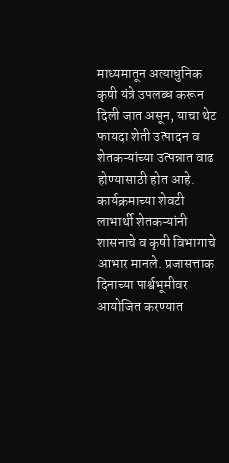माध्यमातून अत्याधुनिक कृषी यंत्रे उपलब्ध करून दिली जात असून, याचा थेट फायदा शेती उत्पादन व शेतकऱ्यांच्या उत्पन्नात वाढ होण्यासाठी होत आहे.
कार्यक्रमाच्या शेवटी लाभार्थी शेतकऱ्यांनी शासनाचे व कृषी विभागाचे आभार मानले. प्रजासत्ताक दिनाच्या पार्श्वभूमीवर आयोजित करण्यात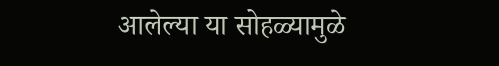आलेल्या या सोहळ्यामुळे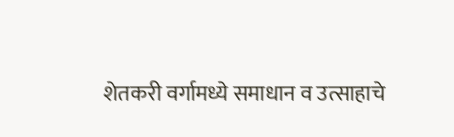शेतकरी वर्गामध्ये समाधान व उत्साहाचे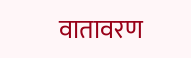वातावरण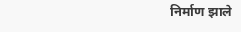निर्माण झाले